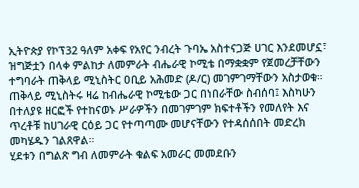ኢትዮጵያ የኮፕ32 ዓለም አቀፍ የአየር ንብረት ጉባኤ አስተናጋጅ ሀገር እንደመሆኗ፣ ዝግጅቷን በላቀ ምልከታ ለመምራት ብሔራዊ ኮሚቴ በማቋቋም የጀመረቻቸውን ተግባራት ጠቅላይ ሚኒስትር ዐቢይ አሕመድ (ዶ/ር) መገምገማቸውን አስታወቁ።
ጠቅላይ ሚኒስትሩ ዛሬ ከብሔራዊ ኮሚቴው ጋር በነበራቸው ስብሰባ፤ እስካሁን በተለያዩ ዘርፎች የተከናወኑ ሥራዎችን በመገምገም ክፍተቶችን የመለየት እና ጥረቶቹ ከሀገራዊ ርዕይ ጋር የተጣጣሙ መሆናቸውን የተዳሰሰበት መድረክ መካሄዱን ገልጸዋል።
ሂደቱን በግልጽ ግብ ለመምራት ቁልፍ አመራር መመደቡን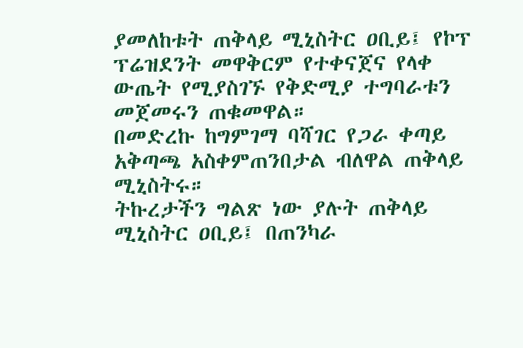ያመለከቱት ጠቅላይ ሚኒስትር ዐቢይ፤ የኮፕ ፕሬዝደንት መዋቅርም የተቀናጀና የላቀ ውጤት የሚያስገኙ የቅድሚያ ተግባራቱን መጀመሩን ጠቁመዋል።
በመድረኩ ከግምገማ ባሻገር የጋራ ቀጣይ አቅጣጫ አስቀምጠንበታል ብለዋል ጠቅላይ ሚኒስትሩ።
ትኩረታችን ግልጽ ነው ያሉት ጠቅላይ ሚኒስትር ዐቢይ፤ በጠንካራ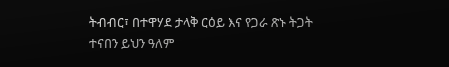ትብብር፣ በተዋሃደ ታላቅ ርዕይ እና የጋራ ጽኑ ትጋት ተናበን ይህን ዓለም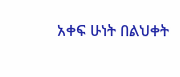አቀፍ ሁነት በልህቀት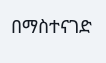በማስተናገድ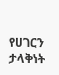የሀገርን ታላቅነት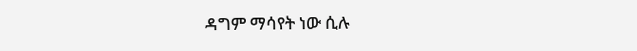ዳግም ማሳየት ነው ሲሉ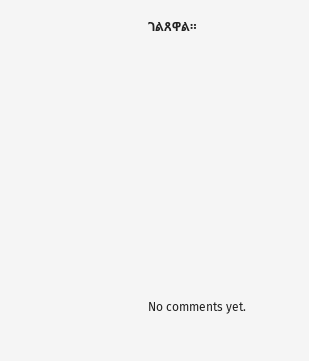ገልጸዋል።













No comments yet.